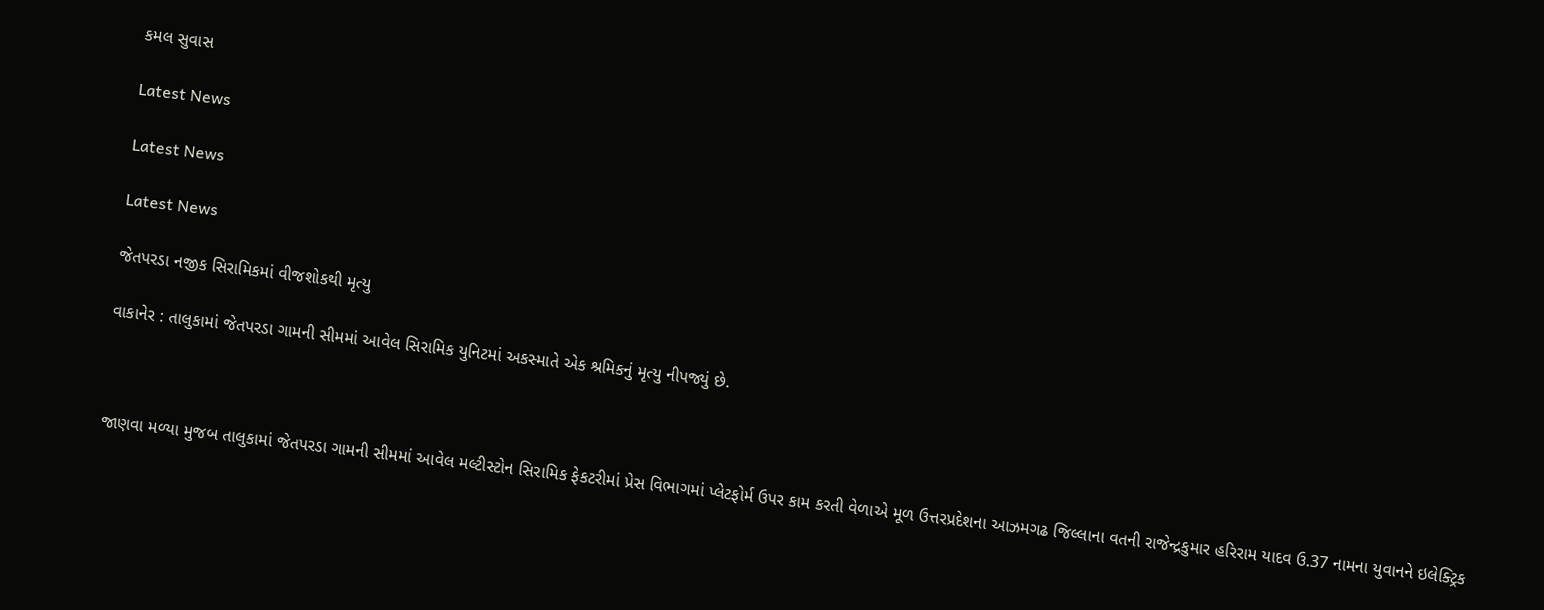કમલ સુવાસ

Latest News

Latest News

Latest News

જેતપરડા નજીક સિરામિકમાં વીજશોકથી મૃત્યુ

વાકાનેર : તાલુકામાં જેતપરડા ગામની સીમમાં આવેલ સિરામિક યુનિટમાં અકસ્માતે એક શ્રમિકનું મૃત્યુ નીપજ્યું છે.



જાણવા મળ્યા મુજબ તાલુકામાં જેતપરડા ગામની સીમમાં આવેલ મલ્ટીસ્ટોન સિરામિક ફેકટરીમાં પ્રેસ વિભાગમાં પ્લેટફોર્મ ઉપર કામ કરતી વેળાએ મૂળ ઉત્તરપ્રદેશના આઝમગઢ જિલ્લાના વતની રાજેન્દ્રકુમાર હરિરામ યાદવ ઉ.37 નામના યુવાનને ઇલેક્ટ્રિક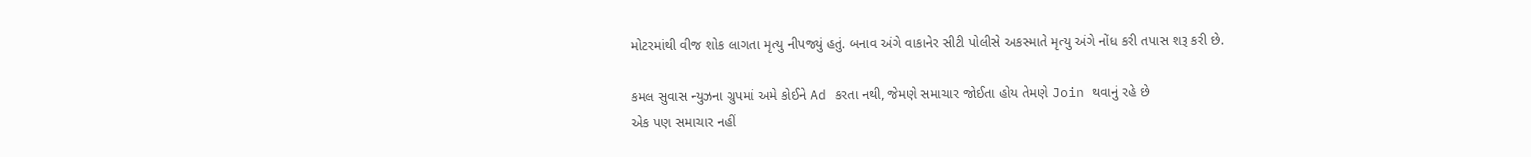મોટરમાંથી વીજ શોક લાગતા મૃત્યુ નીપજ્યું હતું. બનાવ અંગે વાકાનેર સીટી પોલીસે અકસ્માતે મૃત્યુ અંગે નોંધ કરી તપાસ શરૂ કરી છે.

કમલ સુવાસ ન્યુઝના ગ્રુપમાં અમે કોઈને Ad કરતા નથી, જેમણે સમાચાર જોઈતા હોય તેમણે Join થવાનું રહે છે
એક પણ સમાચાર નહીં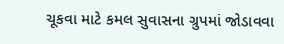ચૂકવા માટે કમલ સુવાસના ગ્રુપમાં જોડાવવા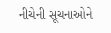નીચેની સૂચનાઓને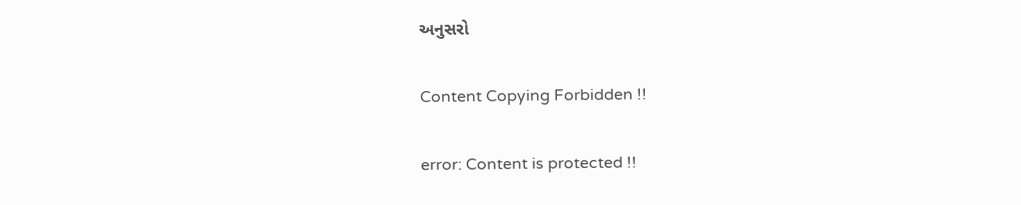અનુસરો

Content Copying Forbidden !!

error: Content is protected !!